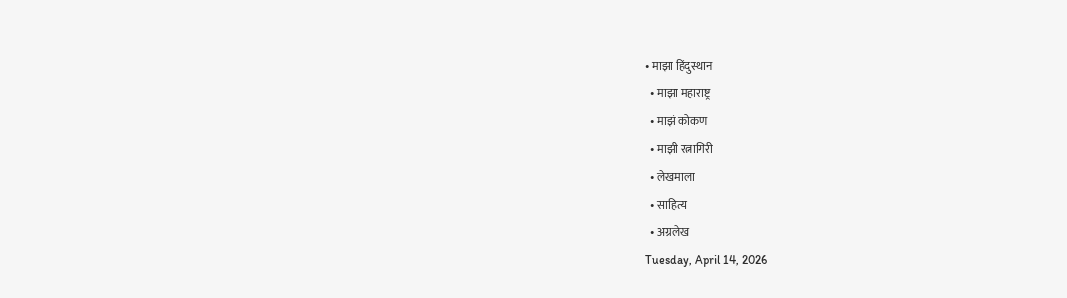• माझा हिंदुस्थान
  • माझा महाराष्ट्र
  • माझं कोकण
  • माझी रत्नागिरी
  • लेखमाला
  • साहित्य
  • अग्रलेख
Tuesday, April 14, 2026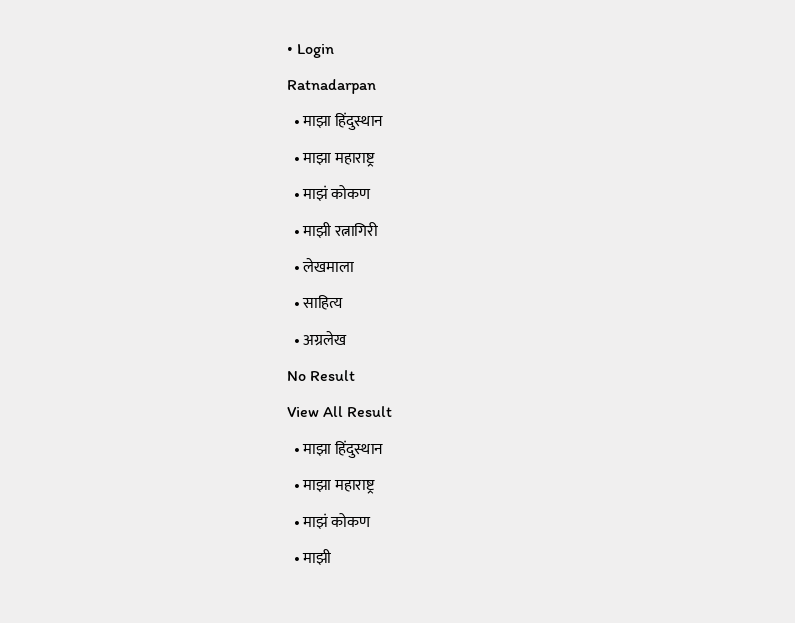• Login
Ratnadarpan
  • माझा हिंदुस्थान
  • माझा महाराष्ट्र
  • माझं कोकण
  • माझी रत्नागिरी
  • लेखमाला
  • साहित्य
  • अग्रलेख
No Result
View All Result
  • माझा हिंदुस्थान
  • माझा महाराष्ट्र
  • माझं कोकण
  • माझी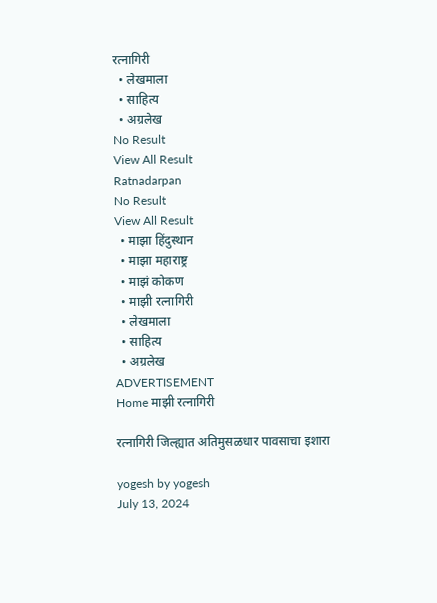रत्नागिरी
  • लेखमाला
  • साहित्य
  • अग्रलेख
No Result
View All Result
Ratnadarpan
No Result
View All Result
  • माझा हिंदुस्थान
  • माझा महाराष्ट्र
  • माझं कोकण
  • माझी रत्नागिरी
  • लेखमाला
  • साहित्य
  • अग्रलेख
ADVERTISEMENT
Home माझी रत्नागिरी

रत्नागिरी जिल्ह्यात अतिमुसळधार पावसाचा इशारा

yogesh by yogesh
July 13, 2024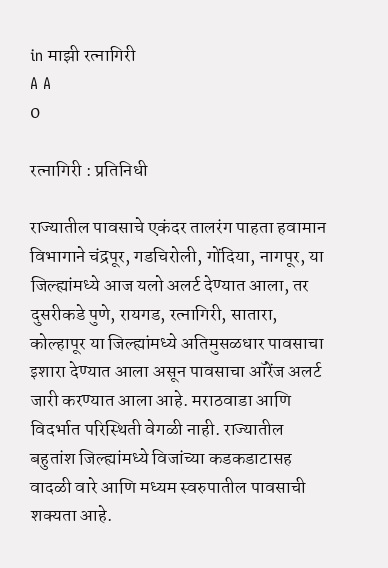in माझी रत्नागिरी
A A
0

रत्नागिरी : प्रतिनिधी

राज्यातील पावसाचे एकंदर तालरंग पाहता हवामान विभागाने चंद्रपूर, गडचिरोली, गोंदिया, नागपूर, या जिल्ह्यांमध्ये आज यलो अलर्ट देण्यात आला, तर दुसरीकडे पुणे, रायगड, रत्नागिरी, सातारा, कोल्हापूर या जिल्ह्यांमध्ये अतिमुसळधार पावसाचा इशारा देण्यात आला असून पावसाचा ऑरेंज अलर्ट जारी करण्यात आला आहे. मराठवाडा आणि विदर्भात परिस्थिती वेगळी नाही. राज्यातील बहुतांश जिल्ह्यांमध्ये विजांच्या कडकडाटासह वादळी वारे आणि मध्यम स्वरुपातील पावसाची शक्यता आहे.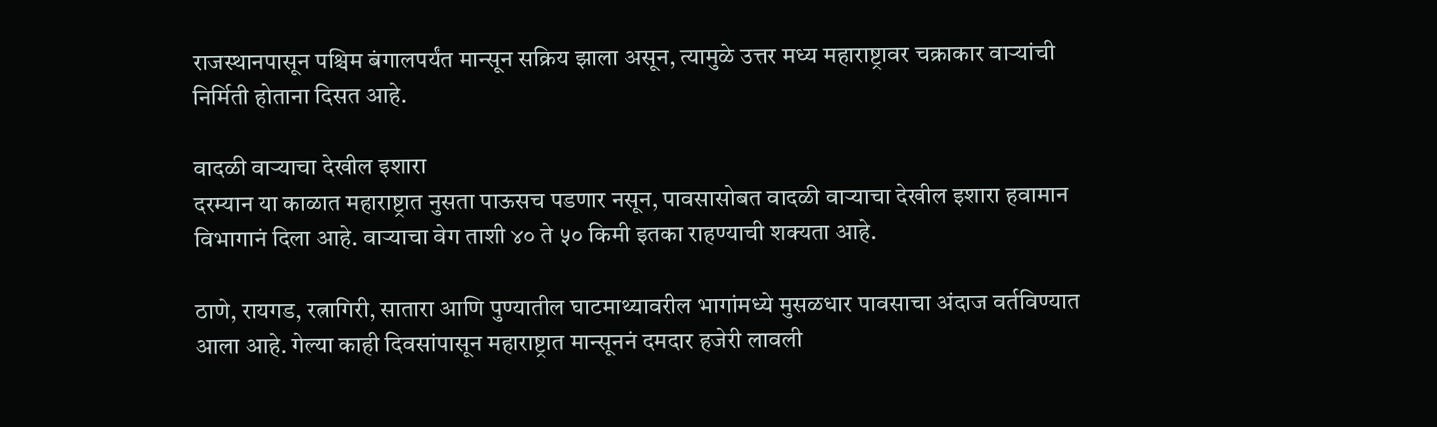राजस्थानपासून पश्चिम बंगालपर्यंत मान्सून सक्रिय झाला असून, त्यामुळे उत्तर मध्य महाराष्ट्रावर चक्राकार वाऱ्यांची निर्मिती होताना दिसत आहे.

वादळी वाऱ्याचा देखील इशारा
दरम्यान या काळात महाराष्ट्रात नुसता पाऊसच पडणार नसून, पावसासोबत वादळी वाऱ्याचा देखील इशारा हवामान विभागानं दिला आहे. वाऱ्याचा वेग ताशी ४० ते ५० किमी इतका राहण्याची शक्यता आहे.

ठाणे, रायगड, रत्नागिरी, सातारा आणि पुण्यातील घाटमाथ्यावरील भागांमध्ये मुसळधार पावसाचा अंदाज वर्तविण्यात आला आहे. गेल्या काही दिवसांपासून महाराष्ट्रात मान्सूननं दमदार हजेरी लावली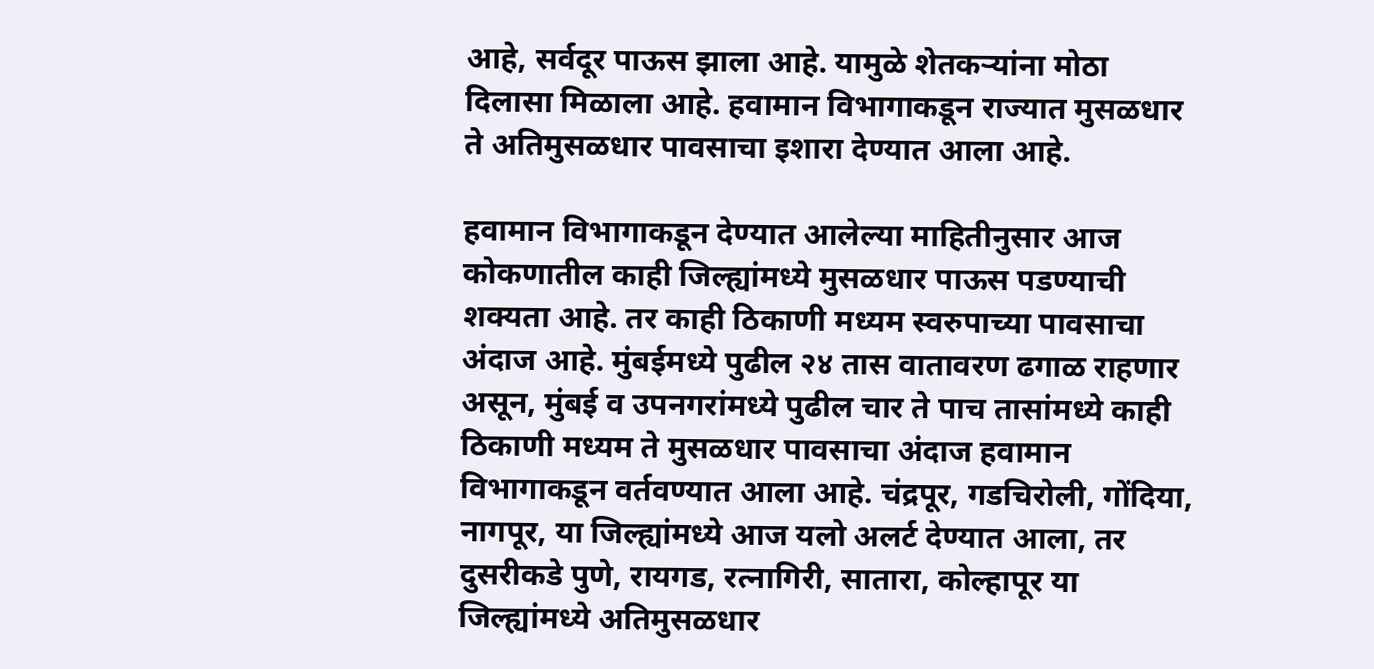आहे, सर्वदूर पाऊस झाला आहे. यामुळे शेतकऱ्यांना मोठा दिलासा मिळाला आहे. हवामान विभागाकडून राज्यात मुसळधार ते अतिमुसळधार पावसाचा इशारा देण्यात आला आहे.

हवामान विभागाकडून देण्यात आलेल्या माहितीनुसार आज कोकणातील काही जिल्ह्यांमध्ये मुसळधार पाऊस पडण्याची शक्यता आहे. तर काही ठिकाणी मध्यम स्वरुपाच्या पावसाचा अंदाज आहे. मुंबईमध्ये पुढील २४ तास वातावरण ढगाळ राहणार असून, मुंबई व उपनगरांमध्ये पुढील चार ते पाच तासांमध्ये काही ठिकाणी मध्यम ते मुसळधार पावसाचा अंदाज हवामान विभागाकडून वर्तवण्यात आला आहे. चंद्रपूर, गडचिरोली, गोंदिया, नागपूर, या जिल्ह्यांमध्ये आज यलो अलर्ट देण्यात आला, तर दुसरीकडे पुणे, रायगड, रत्नागिरी, सातारा, कोल्हापूर या जिल्ह्यांमध्ये अतिमुसळधार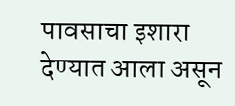पावसाचा इशारा देण्यात आला असून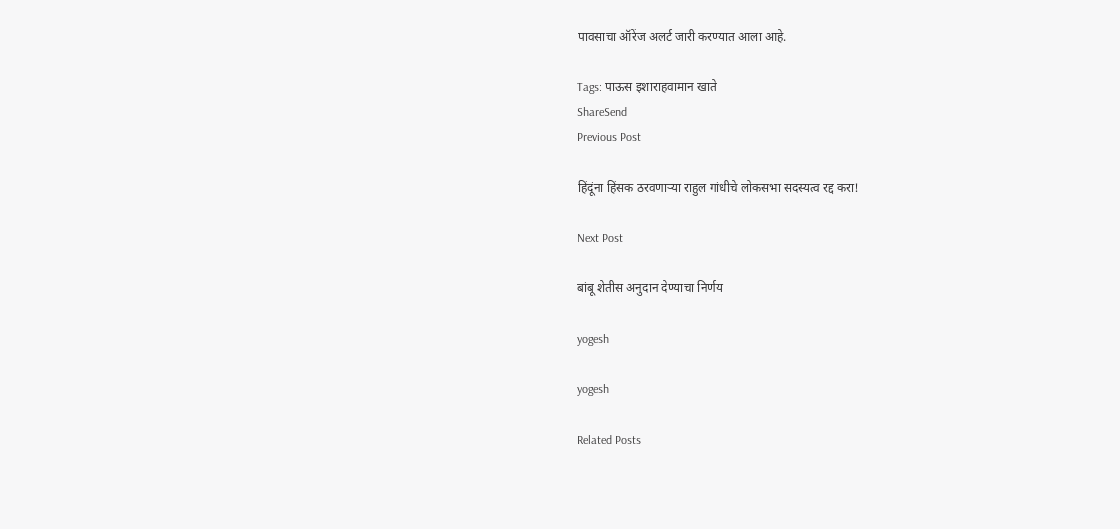पावसाचा ऑरेंज अलर्ट जारी करण्यात आला आहे.

Tags: पाऊस इशाराहवामान खाते
ShareSend
Previous Post

हिंदूंना हिंसक ठरवणाऱ्या राहुल गांधीचे लोकसभा सदस्यत्व रद्द करा!

Next Post

बांबू शेतीस अनुदान देण्याचा निर्णय

yogesh

yogesh

Related Posts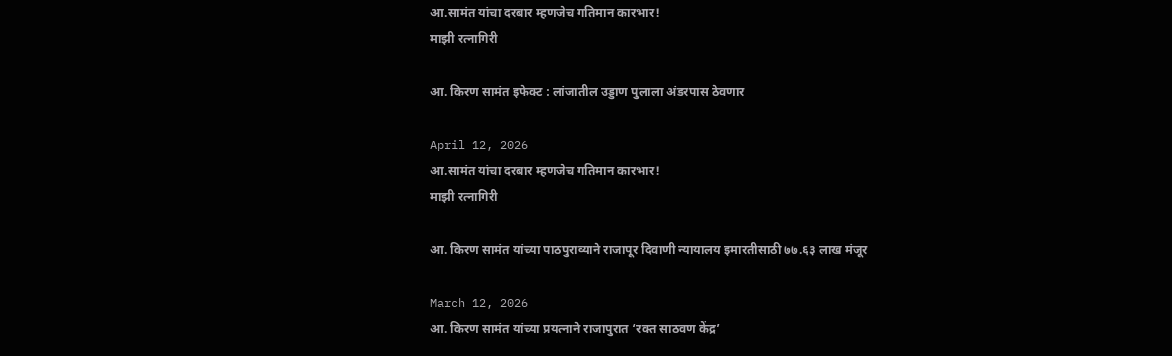आ.सामंत यांचा दरबार म्हणजेच गतिमान कारभार!
माझी रत्नागिरी

आ. किरण सामंत इफेक्ट : लांजातील उड्डाण पुलाला अंडरपास ठेवणार

April 12, 2026
आ.सामंत यांचा दरबार म्हणजेच गतिमान कारभार!
माझी रत्नागिरी

आ. किरण सामंत यांच्या पाठपुराव्याने राजापूर दिवाणी न्यायालय इमारतीसाठी ७७.६३ लाख मंजूर

March 12, 2026
आ. किरण सामंत यांच्या प्रयत्नाने राजापुरात ‘रक्त साठवण केंद्र’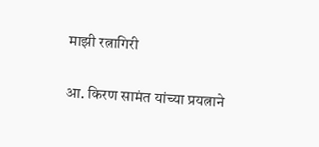माझी रत्नागिरी

आ. किरण सामंत यांच्या प्रयत्नाने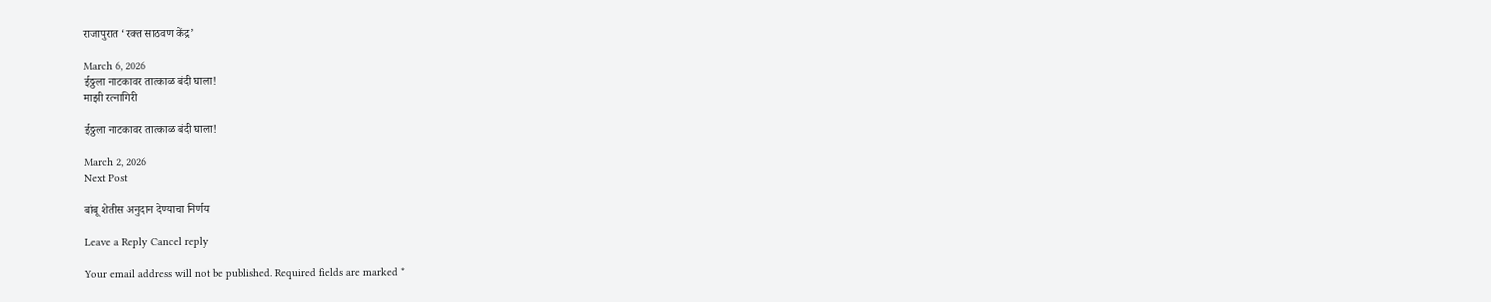राजापुरात ‘रक्त साठवण केंद्र’

March 6, 2026
ईठ्ठला नाटकावर तात्काळ बंदी घाला!
माझी रत्नागिरी

ईठ्ठला नाटकावर तात्काळ बंदी घाला!

March 2, 2026
Next Post

बांबू शेतीस अनुदान देण्याचा निर्णय

Leave a Reply Cancel reply

Your email address will not be published. Required fields are marked *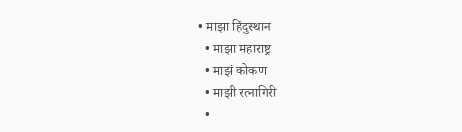• माझा हिंदुस्थान
  • माझा महाराष्ट्र
  • माझं कोकण
  • माझी रत्नागिरी
  •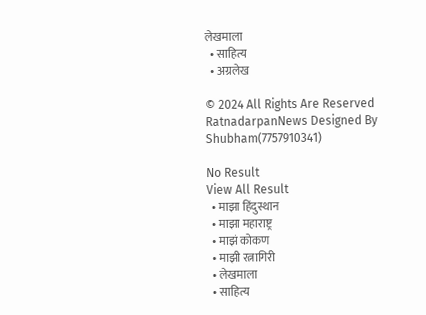लेखमाला
  • साहित्य
  • अग्रलेख

© 2024 All Rights Are Reserved RatnadarpanNews Designed By Shubham(7757910341)

No Result
View All Result
  • माझा हिंदुस्थान
  • माझा महाराष्ट्र
  • माझं कोकण
  • माझी रत्नागिरी
  • लेखमाला
  • साहित्य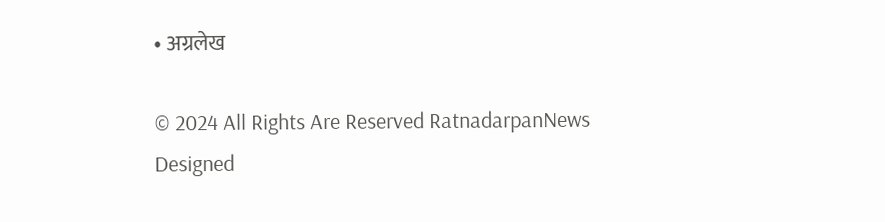• अग्रलेख

© 2024 All Rights Are Reserved RatnadarpanNews Designed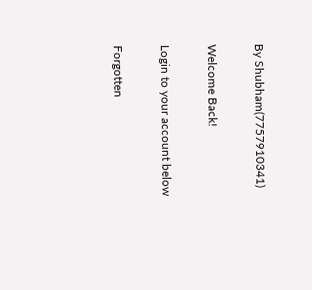By Shubham(7757910341)

Welcome Back!

Login to your account below

Forgotten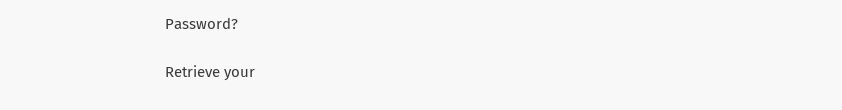Password?

Retrieve your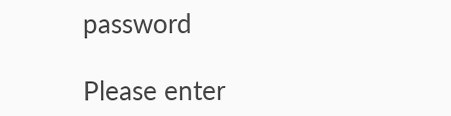password

Please enter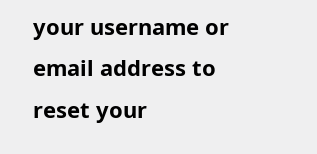your username or email address to reset your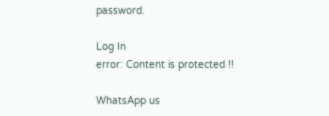password.

Log In
error: Content is protected !!

WhatsApp us